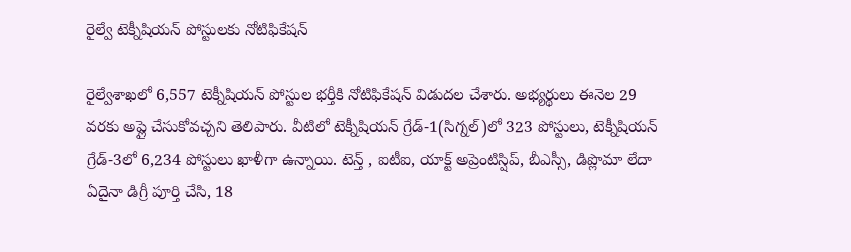రైల్వే టెక్నీషియన్ పోస్టులకు నోటిఫికేషన్

రైల్వేశాఖలో 6,557 టెక్నీషియన్ పోస్టుల భర్తీకి నోటిఫికేషన్ విడుదల చేశారు. అభ్యర్థులు ఈనెల 29 వరకు అప్లై చేసుకోవచ్చని తెలిపారు. వీటిలో టెక్నీషియన్ గ్రేడ్-1(సిగ్నల్)లో 323 పోస్టులు, టెక్నీషియన్ గ్రేడ్-3లో 6,234 పోస్టులు ఖాళీగా ఉన్నాయి. టెన్త్ , ఐటీఐ, యాక్ట్ అప్రెంటిస్షిప్, బీఎస్సీ, డిప్లొమా లేదా ఏదైనా డిగ్రీ పూర్తి చేసి, 18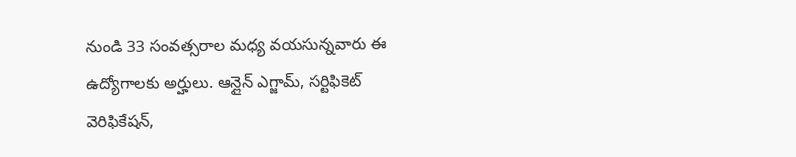నుండి 33 సంవత్సరాల మధ్య వయసున్నవారు ఈ ఉద్యోగాలకు అర్హులు. ఆన్లైన్ ఎగ్జామ్, సర్టిఫికెట్ వెరిఫికేషన్,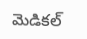మెడికల్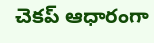చెకప్ ఆధారంగా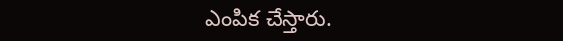ఎంపిక చేస్తారు.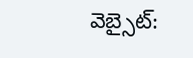వెబ్సైట్: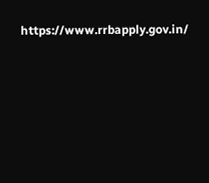https://www.rrbapply.gov.in/